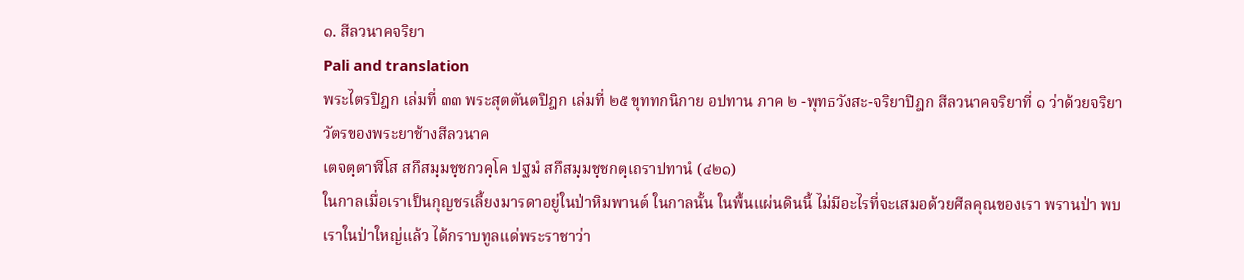๑. สีลวนาคจริยา
Pali and translation
พระไตรปิฎก เล่มที่ ๓๓ พระสุตตันตปิฎก เล่มที่ ๒๕ ขุททกนิกาย อปทาน ภาค ๒ -พุทธวังสะ-จริยาปิฎก สีลวนาคจริยาที่ ๑ ว่าด้วยจริยาวัตรของพระยาช้างสีลวนาค
เตจตฺตาฬีโส สกึสมฺมชฺชกวคฺโค ปฐมํ สกึสมฺมชฺชกตฺเถราปทานํ (๔๒๑)
ในกาลเมื่อเราเป็นกุญชรเลี้ยงมารดาอยู่ในป่าหิมพานต์ ในกาลนั้น ในพื้นแผ่นดินนี้ ไม่มีอะไรที่จะเสมอด้วยศีลคุณของเรา พรานป่า พบเราในป่าใหญ่แล้ว ได้กราบทูลแด่พระราชาว่า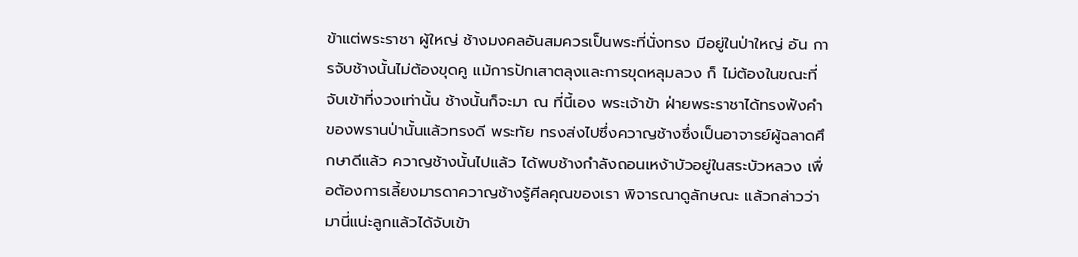ข้าแต่พระราชา ผู้ใหญ่ ช้างมงคลอันสมควรเป็นพระที่นั่งทรง มีอยู่ในป่าใหญ่ อัน การจับช้างนั้นไม่ต้องขุดคู แม้การปักเสาตลุงและการขุดหลุมลวง ก็ ไม่ต้องในขณะที่จับเข้าที่งวงเท่านั้น ช้างนั้นก็จะมา ณ ที่นี้เอง พระเจ้าข้า ฝ่ายพระราชาได้ทรงฟังคำของพรานป่านั้นแล้วทรงดี พระทัย ทรงส่งไปซึ่งควาญช้างซึ่งเป็นอาจารย์ผู้ฉลาดศึกษาดีแล้ว ควาญช้างนั้นไปแล้ว ได้พบช้างกำลังถอนเหง้าบัวอยู่ในสระบัวหลวง เพื่อต้องการเลี้ยงมารดาควาญช้างรู้ศีลคุณของเรา พิจารณาดูลักษณะ แล้วกล่าวว่า มานี่แน่ะลูกแล้วได้จับเข้า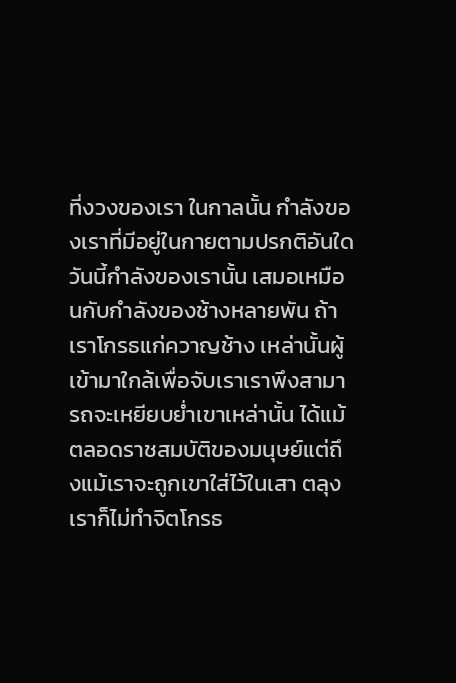ที่งวงของเรา ในกาลนั้น กำลังของเราที่มีอยู่ในกายตามปรกติอันใด วันนี้กำลังของเรานั้น เสมอเหมือนกับกำลังของช้างหลายพัน ถ้าเราโกรธแก่ควาญช้าง เหล่านั้นผู้เข้ามาใกล้เพื่อจับเราเราพึงสามารถจะเหยียบย่ำเขาเหล่านั้น ได้แม้ตลอดราชสมบัติของมนุษย์แต่ถึงแม้เราจะถูกเขาใส่ไว้ในเสา ตลุงเราก็ไม่ทำจิตโกรธ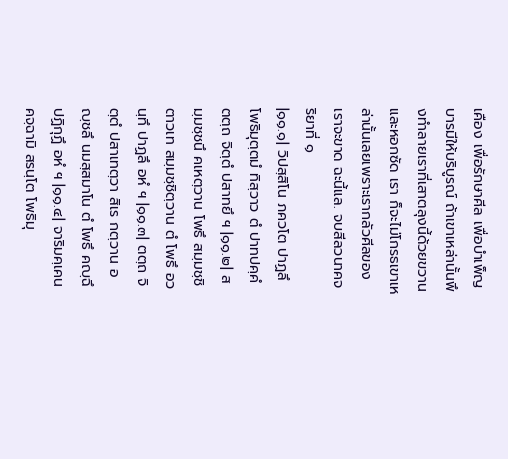เคือง เพื่อรักษาศีล เพื่อบำเพ็ญบารมีให้บริบูรณ์ ถ้าเขาเหล่านั้นพึงทำลายเราที่เสาตลุงนี้ด้วยขวานและหอกซัด เรา ก็จะไม่โกรธเขาเหล่านั้นเลยเพราะเรากลัวศีลของเราจะขาด ฉะนี้แล. จบสีลวนาคจริยาที่ ๑
|๑๑.๑| วิปสฺสิโน ภควโต ปาฏลึ โพธิมุตฺตมํ ทิสฺวาว ตํ ปาทปคฺคํ ตตฺถ จิตฺตํ ปสาทยึ ฯ |๑๑.๒| สมฺมชฺชนึ คเหตฺวาน โพธึ สมฺมชฺชิ ตาวเท สมฺมชฺชิตฺวาน ตํ โพธึ อวนฺทึ ปาฏลึ อหํ ฯ |๑๑.๓| ตตฺถ จิตฺตํ ปสาเทตฺวา สิเร กตฺวาน อญฺชลึ นมสฺสมาโน ตํ โพธึ คญฺฉึ ปฏิกุฏึ อหํ ฯ |๑๑.๔| จาริมคฺเคน คจฺฉามิ สรนฺโต โพธิมุ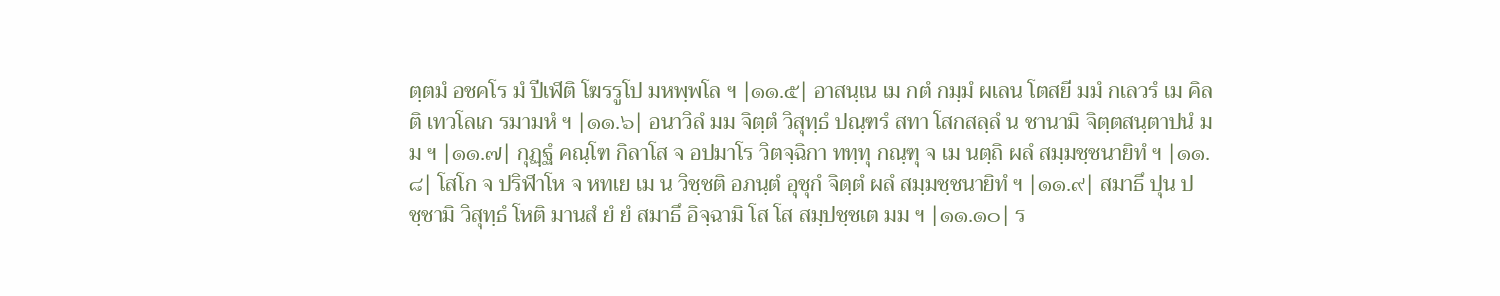ตฺตมํ อชคโร มํ ปีเฬติ โฆรรูโป มหพฺพโล ฯ |๑๑.๕| อาสนฺเน เม กตํ กมฺมํ ผเลน โตสยี มมํ กเลวรํ เม คิลติ เทวโลเก รมามหํ ฯ |๑๑.๖| อนาวิลํ มม จิตฺตํ วิสุทฺธํ ปณฺฑรํ สทา โสกสลฺลํ น ชานามิ จิตฺตสนฺตาปนํ มม ฯ |๑๑.๗| กุฏฺฐํ คณฺโฑ กิลาโส จ อปมาโร วิตจฺฉิกา ททฺทุ กณฺฑุ จ เม นตฺถิ ผลํ สมฺมชฺชนายิทํ ฯ |๑๑.๘| โสโก จ ปริฬาโห จ หทเย เม น วิชฺชติ อภนฺตํ อุชุกํ จิตฺตํ ผลํ สมฺมชฺชนายิทํ ฯ |๑๑.๙| สมาธึ ปุน ปชฺชามิ วิสุทฺธํ โหติ มานสํ ยํ ยํ สมาธึ อิจฺฉามิ โส โส สมฺปชฺชเต มม ฯ |๑๑.๑๐| ร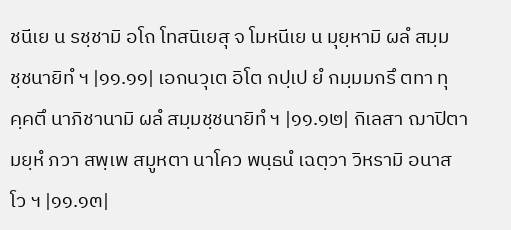ชนีเย น รชฺชามิ อโถ โทสนิเยสุ จ โมหนีเย น มุยฺหามิ ผลํ สมฺมชฺชนายิทํ ฯ |๑๑.๑๑| เอกนวุเต อิโต กปฺเป ยํ กมฺมมกรึ ตทา ทุคฺคตึ นาภิชานามิ ผลํ สมฺมชฺชนายิทํ ฯ |๑๑.๑๒| กิเลสา ฌาปิตา มยฺหํ ภวา สพฺเพ สมูหตา นาโคว พนฺธนํ เฉตฺวา วิหรามิ อนาสโว ฯ |๑๑.๑๓|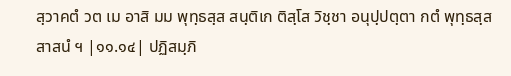สฺวาคตํ วต เม อาสิ มม พุทฺธสฺส สนฺติเก ติสฺโส วิชฺชา อนุปฺปตฺตา กตํ พุทฺธสฺส สาสนํ ฯ |๑๑.๑๔| ปฏิสมฺภิ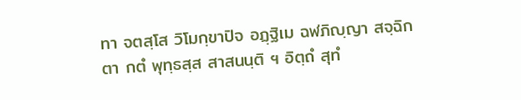ทา จตสฺโส วิโมกฺขาปิจ อฏฺฐิเม ฉฬภิญฺญา สจฺฉิกตา กตํ พุทฺธสฺส สาสนนฺติ ฯ อิตฺถํ สุทํ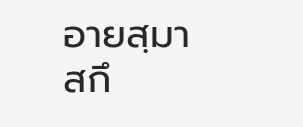อายสฺมา สกึ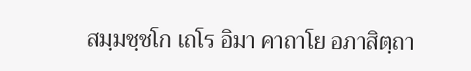สมฺมชฺชโก เถโร อิมา คาถาโย อภาสิตฺถา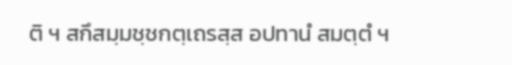ติ ฯ สกึสมฺมชฺชกตฺเถรสฺส อปทานํ สมตฺตํ ฯ